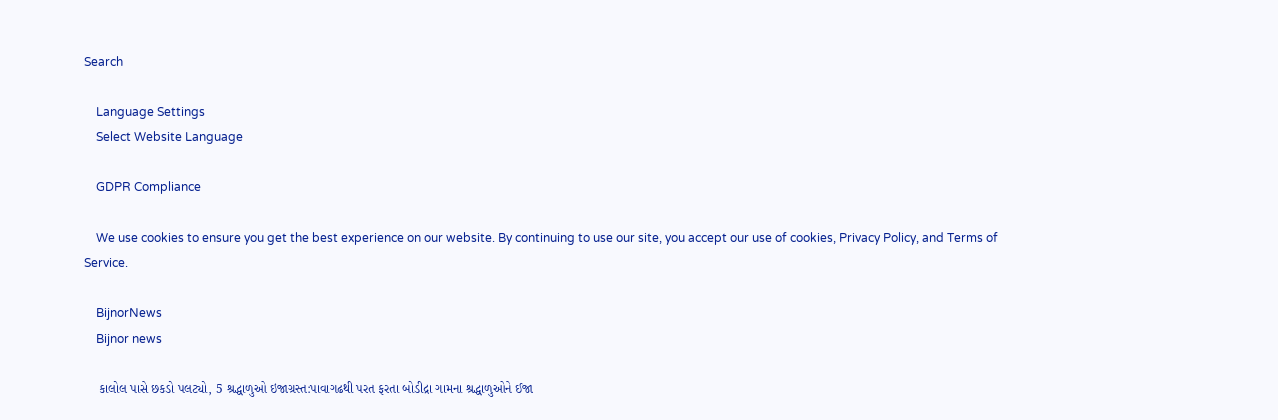Search

    Language Settings
    Select Website Language

    GDPR Compliance

    We use cookies to ensure you get the best experience on our website. By continuing to use our site, you accept our use of cookies, Privacy Policy, and Terms of Service.

    BijnorNews
    Bijnor news

    કાલોલ પાસે છકડો પલટ્યો, 5 શ્રદ્ધાળુઓ ઇજાગ્રસ્ત:પાવાગઢથી પરત ફરતા બોડીદ્રા ગામના શ્રદ્ધાળુઓને ઈજા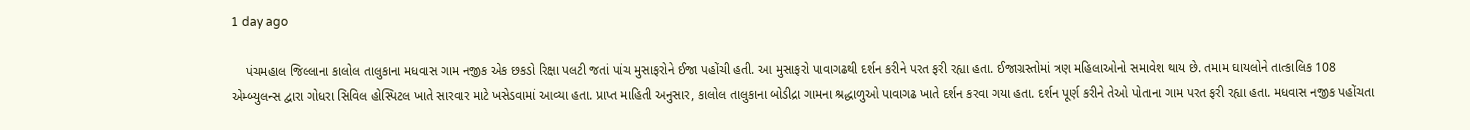1 day ago

    પંચમહાલ જિલ્લાના કાલોલ તાલુકાના મધવાસ ગામ નજીક એક છકડો રિક્ષા પલટી જતાં પાંચ મુસાફરોને ઈજા પહોંચી હતી. આ મુસાફરો પાવાગઢથી દર્શન કરીને પરત ફરી રહ્યા હતા. ઈજાગ્રસ્તોમાં ત્રણ મહિલાઓનો સમાવેશ થાય છે. તમામ ઘાયલોને તાત્કાલિક 108 એમ્બ્યુલન્સ દ્વારા ગોધરા સિવિલ હોસ્પિટલ ખાતે સારવાર માટે ખસેડવામાં આવ્યા હતા. પ્રાપ્ત માહિતી અનુસાર, કાલોલ તાલુકાના બોડીદ્રા ગામના શ્રદ્ધાળુઓ પાવાગઢ ખાતે દર્શન કરવા ગયા હતા. દર્શન પૂર્ણ કરીને તેઓ પોતાના ગામ પરત ફરી રહ્યા હતા. મધવાસ નજીક પહોંચતા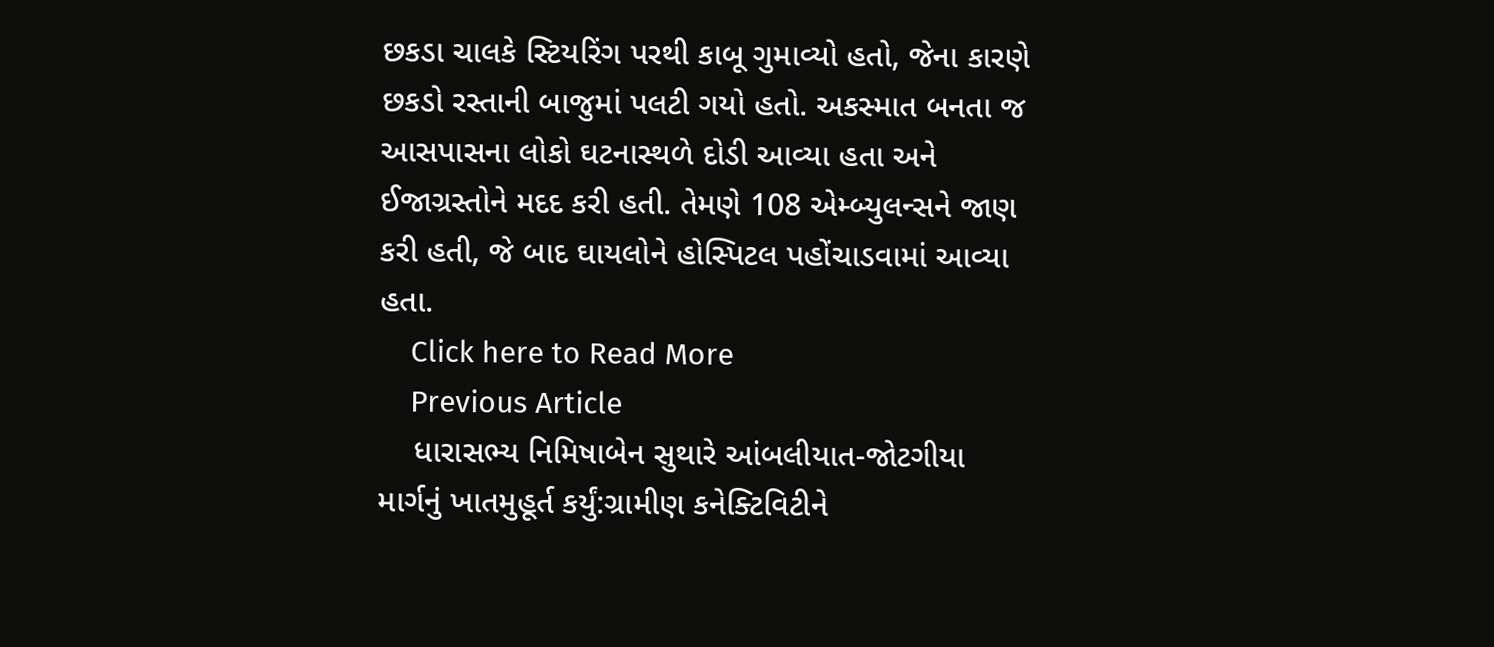છકડા ચાલકે સ્ટિયરિંગ પરથી કાબૂ ગુમાવ્યો હતો, જેના કારણે છકડો રસ્તાની બાજુમાં પલટી ગયો હતો. અકસ્માત બનતા જ આસપાસના લોકો ઘટનાસ્થળે દોડી આવ્યા હતા અને ઈજાગ્રસ્તોને મદદ કરી હતી. તેમણે 108 એમ્બ્યુલન્સને જાણ કરી હતી, જે બાદ ઘાયલોને હોસ્પિટલ પહોંચાડવામાં આવ્યા હતા.
    Click here to Read More
    Previous Article
    ધારાસભ્ય નિમિષાબેન સુથારે આંબલીયાત-જોટગીયા માર્ગનું ખાતમુહૂર્ત કર્યું:ગ્રામીણ કનેક્ટિવિટીને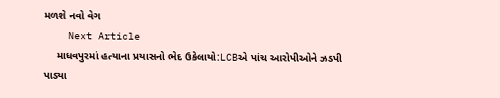મળશે નવો વેગ
    Next Article
    માધવપુરમાં હત્યાના પ્રયાસનો ભેદ ઉકેલાયો:LCBએ પાંચ આરોપીઓને ઝડપી પાડ્યા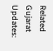Related Gujarat Updates: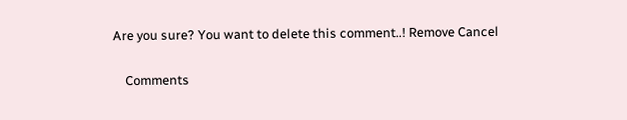Are you sure? You want to delete this comment..! Remove Cancel

    Comments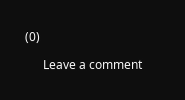(0)

      Leave a comment